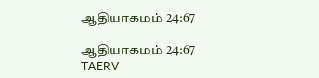ஆதியாகமம் 24:67

ஆதியாகமம் 24:67 TAERV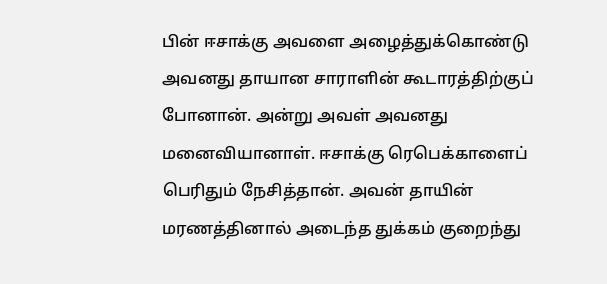பின் ஈசாக்கு அவளை அழைத்துக்கொண்டு அவனது தாயான சாராளின் கூடாரத்திற்குப் போனான். அன்று அவள் அவனது மனைவியானாள். ஈசாக்கு ரெபெக்காளைப் பெரிதும் நேசித்தான். அவன் தாயின் மரணத்தினால் அடைந்த துக்கம் குறைந்து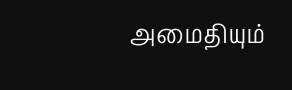அமைதியும்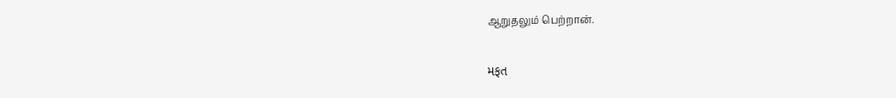ஆறுதலும் பெற்றான்.

મફત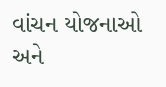વાંચન યોજનાઓ અને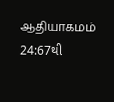ஆதியாகமம் 24:67થી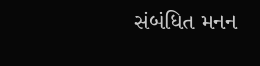સંબંધિત મનન